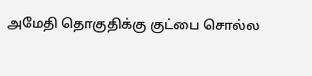அமேதி தொகுதிக்கு குட்பை சொல்ல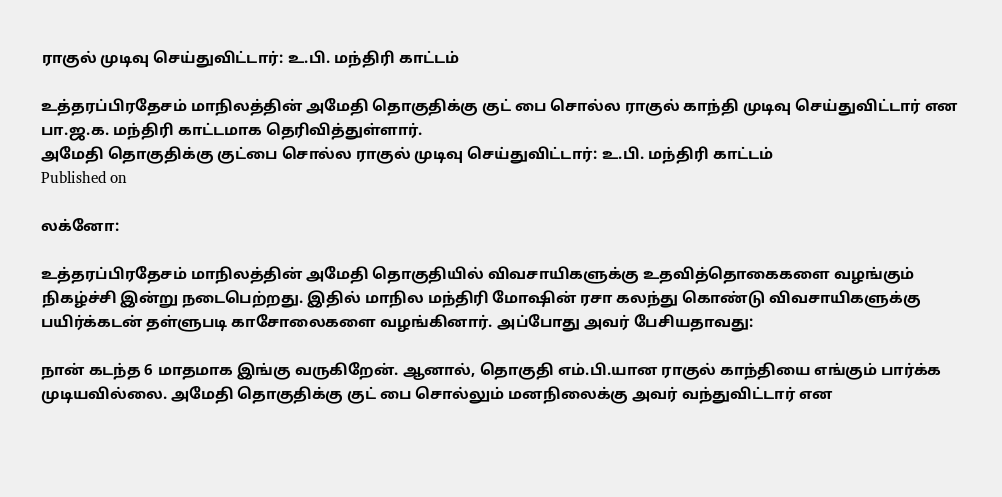ராகுல் முடிவு செய்துவிட்டார்: உ.பி. மந்திரி காட்டம்

உத்தரப்பிரதேசம் மாநிலத்தின் அமேதி தொகுதிக்கு குட் பை சொல்ல ராகுல் காந்தி முடிவு செய்துவிட்டார் என பா.ஜ.க. மந்திரி காட்டமாக தெரிவித்துள்ளார்.
அமேதி தொகுதிக்கு குட்பை சொல்ல ராகுல் முடிவு செய்துவிட்டார்: உ.பி. மந்திரி காட்டம்
Published on

லக்னோ:

உத்தரப்பிரதேசம் மாநிலத்தின் அமேதி தொகுதியில் விவசாயிகளுக்கு உதவித்தொகைகளை வழங்கும் நிகழ்ச்சி இன்று நடைபெற்றது. இதில் மாநில மந்திரி மோஷின் ரசா கலந்து கொண்டு விவசாயிகளுக்கு பயிர்க்கடன் தள்ளுபடி காசோலைகளை வழங்கினார். அப்போது அவர் பேசியதாவது:

நான் கடந்த 6 மாதமாக இங்கு வருகிறேன். ஆனால், தொகுதி எம்.பி.யான ராகுல் காந்தியை எங்கும் பார்க்க முடியவில்லை. அமேதி தொகுதிக்கு குட் பை சொல்லும் மனநிலைக்கு அவர் வந்துவிட்டார் என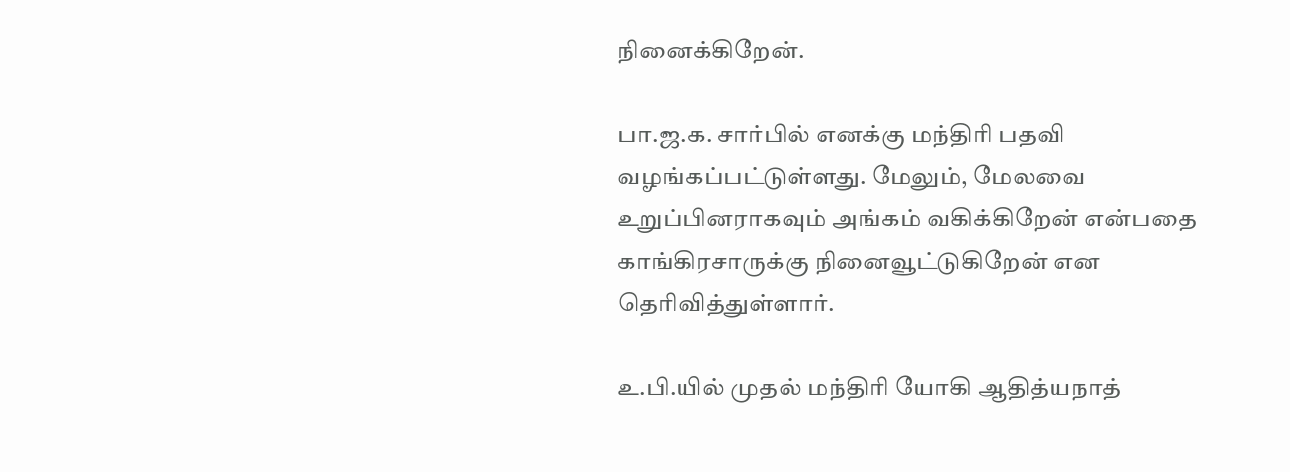நினைக்கிறேன்.

பா.ஜ.க. சார்பில் எனக்கு மந்திரி பதவி வழங்கப்பட்டுள்ளது. மேலும், மேலவை உறுப்பினராகவும் அங்கம் வகிக்கிறேன் என்பதை காங்கிரசாருக்கு நினைவூட்டுகிறேன் என தெரிவித்துள்ளார்.

உ.பி.யில் முதல் மந்திரி யோகி ஆதித்யநாத்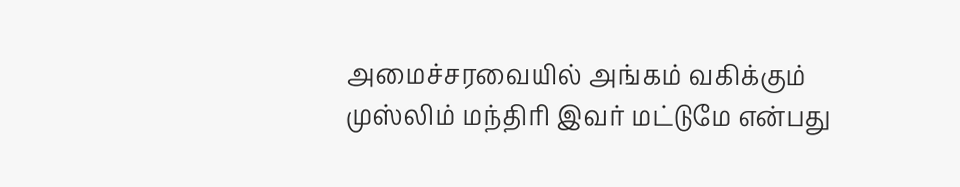அமைச்சரவையில் அங்கம் வகிக்கும் முஸ்லிம் மந்திரி இவர் மட்டுமே என்பது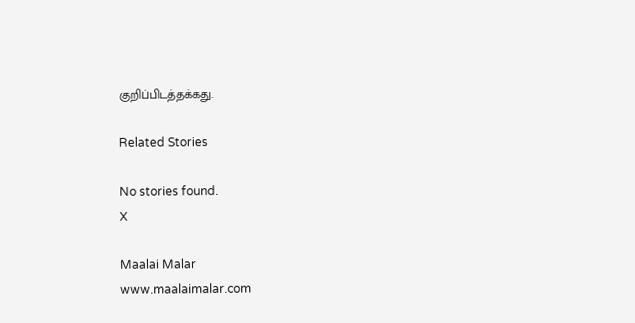குறிப்பிடத்தக்கது.

Related Stories

No stories found.
X

Maalai Malar
www.maalaimalar.com